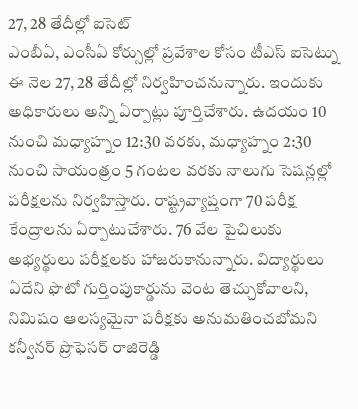27, 28 తేదీల్లో ఐసెట్
ఎంబీఏ, ఎంసీఏ కోర్సుల్లో ప్రవేశాల కోసం టీఎస్ ఐసెట్ను ఈ నెల 27, 28 తేదీల్లో నిర్వహించనున్నారు. ఇందుకు అధికారులు అన్ని ఏర్పాట్లు పూర్తిచేశారు. ఉదయం 10 నుంచి మధ్యాహ్నం 12:30 వరకు, మధ్యాహ్నం 2:30 నుంచి సాయంత్రం 5 గంటల వరకు నాలుగు సెషన్లల్లో పరీక్షలను నిర్వహిస్తారు. రాష్ట్రవ్యాప్తంగా 70 పరీక్ష కేంద్రాలను ఏర్పాటుచేశారు. 76 వేల పైచిలుకు అభ్యర్థులు పరీక్షలకు హాజరుకానున్నారు. విద్యార్థులు ఏదేని ఫొటో గుర్తింపుకార్డును వెంట తెచ్చుకోవాలని, నిమిషం ఆలస్యమైనా పరీక్షకు అనుమతించబోమని కన్వీనర్ ప్రొఫెసర్ రాజిరెడ్డి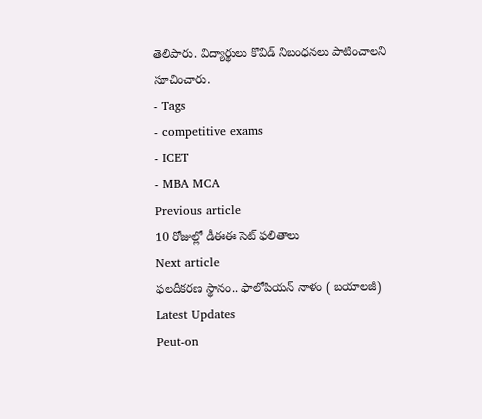తెలిపారు. విద్యార్థులు కొవిడ్ నిబంధనలు పాటించాలని సూచించారు.
- Tags
- competitive exams
- ICET
- MBA MCA
Previous article
10 రోజుల్లో డీఈఈ సెట్ ఫలితాలు
Next article
ఫలదీకరణ స్థానం.. ఫాలోపియన్ నాళం ( బయాలజీ)
Latest Updates
Peut-on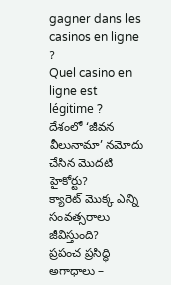gagner dans les casinos en ligne ?
Quel casino en ligne est légitime ?
దేశంలో ‘జీవన వీలునామా’ నమోదు చేసిన మొదటి హైకోర్టు?
క్యారెట్ మొక్క ఎన్ని సంవత్సరాలు జీవిస్తుంది?
ప్రపంచ ప్రసిద్ధి అగాధాలు –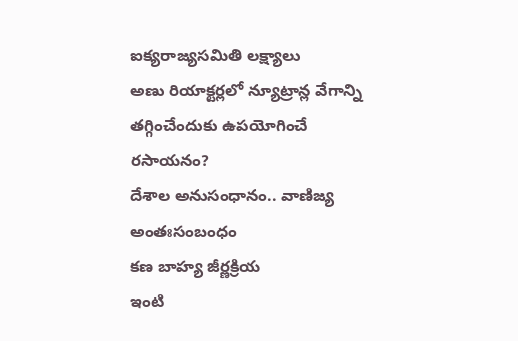ఐక్యరాజ్యసమితి లక్ష్యాలు
అణు రియాక్టర్లలో న్యూట్రాన్ల వేగాన్ని తగ్గించేందుకు ఉపయోగించే రసాయనం?
దేశాల అనుసంధానం.. వాణిజ్య అంతఃసంబంధం
కణ బాహ్య జీర్ణక్రియ
ఇంటి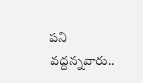పని వద్దన్నవారు..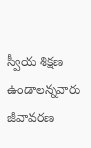స్వీయ శిక్షణ ఉండాలన్నవారు
జీవావరణ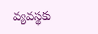వ్యవస్థకు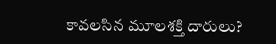కావలసిన మూలశక్తి దారులు?